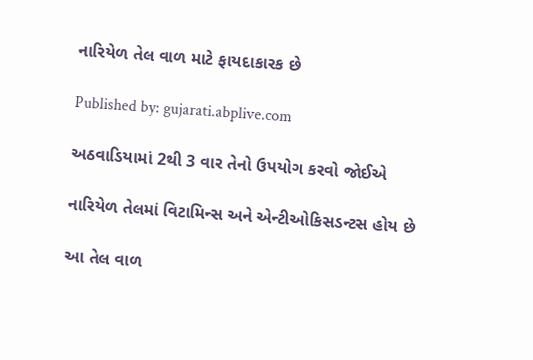નારિયેળ તેલ વાળ માટે ફાયદાકારક છે

Published by: gujarati.abplive.com

અઠવાડિયામાં 2થી 3 વાર તેનો ઉપયોગ કરવો જોઈએ

નારિયેળ તેલમાં વિટામિન્સ અને એન્ટીઓકિસડન્ટસ હોય છે

આ તેલ વાળ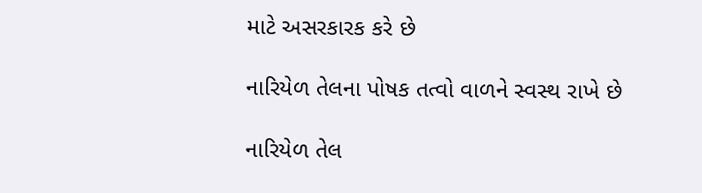માટે અસરકારક કરે છે

નારિયેળ તેલના પોષક તત્વો વાળને સ્વસ્થ રાખે છે

નારિયેળ તેલ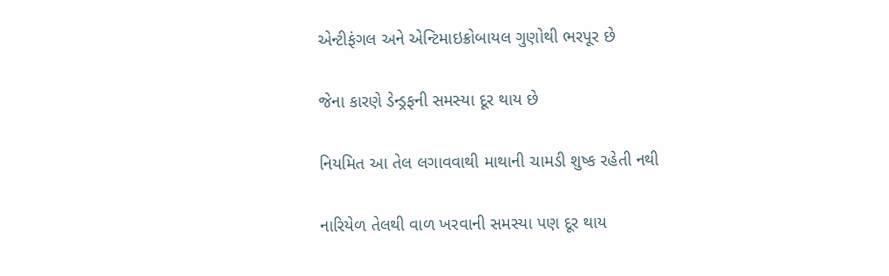એન્ટીફંગલ અને એન્ટિમાઇક્રોબાયલ ગુણોથી ભરપૂર છે

જેના કારણે ડેન્ડ્રફની સમસ્યા દૂર થાય છે

નિયમિત આ તેલ લગાવવાથી માથાની ચામડી શુષ્ક રહેતી નથી

નારિયેળ તેલથી વાળ ખરવાની સમસ્યા પણ દૂર થાય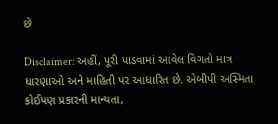છે

Disclaimer: અહીં, પૂરી પાડવામાં આવેલ વિગતો માત્ર ધારણાઓ અને માહિતી પર આધારિત છે. એબીપી અસ્મિતા કોઈપણ પ્રકારની માન્યતા,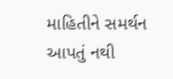માહિતીને સમર્થન આપતું નથી